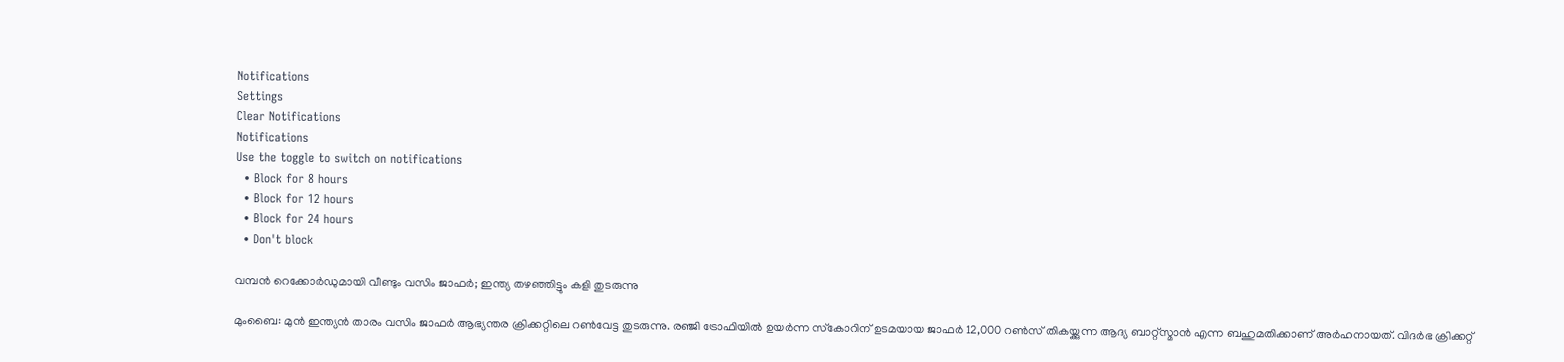Notifications
Settings
Clear Notifications
Notifications
Use the toggle to switch on notifications
  • Block for 8 hours
  • Block for 12 hours
  • Block for 24 hours
  • Don't block

വമ്പന്‍ റെക്കോര്‍ഡുമായി വീണ്ടും വസിം ജാഫര്‍; ഇന്ത്യ തഴഞ്ഞിട്ടും കളി തുടരുന്നു

മുംബൈ: മുന്‍ ഇന്ത്യന്‍ താരം വസിം ജാഫര്‍ ആഭ്യന്തര ക്രിക്കറ്റിലെ റണ്‍വേട്ട തുടരുന്നു. രഞ്ജി ട്രോഫിയില്‍ ഉയര്‍ന്ന സ്‌കോറിന് ഉടമയായ ജാഫര്‍ 12,000 റണ്‍സ് തികയ്ക്കുന്ന ആദ്യ ബാറ്റ്‌സ്മാന്‍ എന്ന ബഹുമതിക്കാണ് അര്‍ഹനായത്. വിദര്‍ഭ ക്രിക്കറ്റ്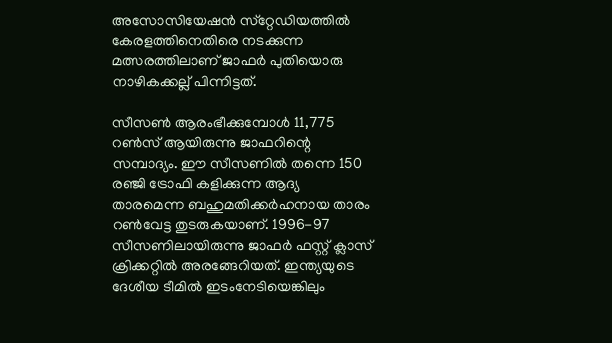അസോസിയേഷന്‍ സ്‌റ്റേഡിയത്തില്‍ കേരളത്തിനെതിരെ നടക്കുന്ന മത്സരത്തിലാണ് ജാഫര്‍ പുതിയൊരു നാഴികക്കല്ല് പിന്നിട്ടത്.

സീസണ്‍ ആരംഭീക്കുമ്പോള്‍ 11,775 റണ്‍സ് ആയിരുന്നു ജാഫറിന്റെ സമ്പാദ്യം. ഈ സീസണില്‍ തന്നെ 150 രഞ്ജി ട്രോഫി കളിക്കുന്ന ആദ്യ താരമെന്ന ബഹുമതിക്കര്‍ഹനായ താരം റണ്‍വേട്ട തുടരുകയാണ്. 1996-97 സീസണിലായിരുന്നു ജാഫര്‍ ഫസ്റ്റ് ക്ലാസ് ക്രിക്കറ്റില്‍ അരങ്ങേറിയത്. ഇന്ത്യയുടെ ദേശീയ ടീമില്‍ ഇടംനേടിയെങ്കിലും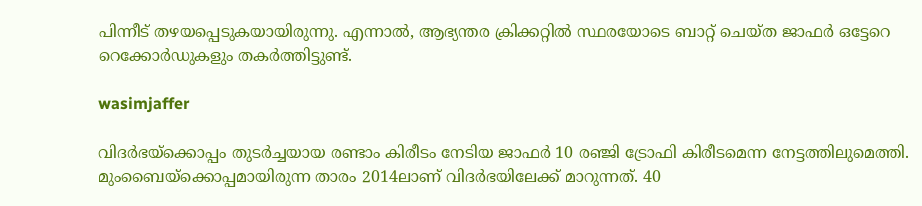പിന്നീട് തഴയപ്പെടുകയായിരുന്നു. എന്നാല്‍, ആഭ്യന്തര ക്രിക്കറ്റില്‍ സ്ഥരയോടെ ബാറ്റ് ചെയ്ത ജാഫര്‍ ഒട്ടേറെ റെക്കോര്‍ഡുകളും തകര്‍ത്തിട്ടുണ്ട്.

wasimjaffer

വിദര്‍ഭയ്ക്കൊപ്പം തുടര്‍ച്ചയായ രണ്ടാം കിരീടം നേടിയ ജാഫര്‍ 10 രഞ്ജി ട്രോഫി കിരീടമെന്ന നേട്ടത്തിലുമെത്തി. മുംബൈയ്ക്കൊപ്പമായിരുന്ന താരം 2014ലാണ് വിദര്‍ഭയിലേക്ക് മാറുന്നത്. 40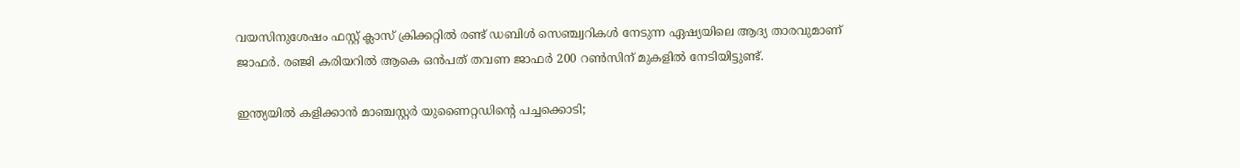വയസിനുശേഷം ഫസ്റ്റ് ക്ലാസ് ക്രിക്കറ്റില്‍ രണ്ട് ഡബിള്‍ സെഞ്ച്വറികള്‍ നേടുന്ന ഏഷ്യയിലെ ആദ്യ താരവുമാണ് ജാഫര്‍. രഞ്ജി കരിയറില്‍ ആകെ ഒന്‍പത് തവണ ജാഫര്‍ 200 റണ്‍സിന് മുകളില്‍ നേടിയിട്ടുണ്ട്.

ഇന്ത്യയില്‍ കളിക്കാന്‍ മാഞ്ചസ്റ്റര്‍ യുണൈറ്റഡിന്റെ പച്ചക്കൊടി;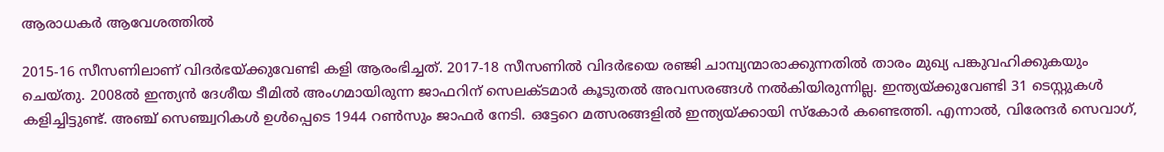ആരാധകര്‍ ആവേശത്തില്‍

2015-16 സീസണിലാണ് വിദര്‍ഭയ്ക്കുവേണ്ടി കളി ആരംഭിച്ചത്. 2017-18 സീസണില്‍ വിദര്‍ഭയെ രഞ്ജി ചാമ്പ്യന്മാരാക്കുന്നതില്‍ താരം മുഖ്യ പങ്കുവഹിക്കുകയും ചെയ്തു. 2008ല്‍ ഇന്ത്യന്‍ ദേശീയ ടീമില്‍ അംഗമായിരുന്ന ജാഫറിന് സെലക്ടമാര്‍ കൂടുതല്‍ അവസരങ്ങള്‍ നല്‍കിയിരുന്നില്ല. ഇന്ത്യയ്ക്കുവേണ്ടി 31 ടെസ്റ്റുകള്‍ കളിച്ചിട്ടുണ്ട്. അഞ്ച് സെഞ്ച്വറികള്‍ ഉള്‍പ്പെടെ 1944 റണ്‍സും ജാഫര്‍ നേടി. ഒട്ടേറെ മത്സരങ്ങളില്‍ ഇന്ത്യയ്ക്കായി സ്‌കോര്‍ കണ്ടെത്തി. എന്നാല്‍, വിരേന്ദര്‍ സെവാഗ്,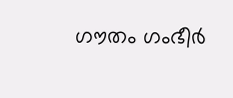ഗൗതം ഗംഭീര്‍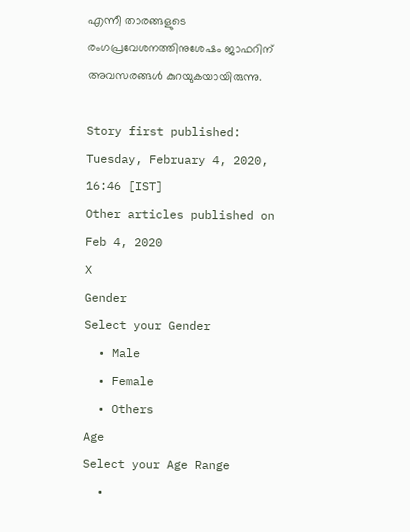എന്നീ താരങ്ങളുടെ രംഗപ്രവേശനത്തിനുശേഷം ജാഫറിന് അവസരങ്ങള്‍ കുറയുകയായിരുന്നു.

Story first published: Tuesday, February 4, 2020, 16:46 [IST]
Other articles published on Feb 4, 2020
X
Gender
Select your Gender
  • Male
  • Female
  • Others
Age
Select your Age Range
  •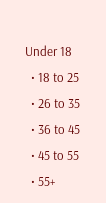Under 18
  • 18 to 25
  • 26 to 35
  • 36 to 45
  • 45 to 55
  • 55+